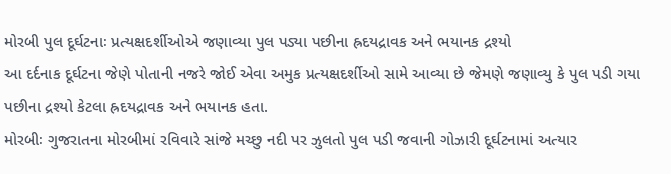મોરબી પુલ દૂર્ઘટનાઃ પ્રત્યક્ષદર્શીઓએ જણાવ્યા પુલ પડ્યા પછીના હ્રદયદ્રાવક અને ભયાનક દ્રશ્યો
આ દર્દનાક દૂર્ઘટના જેણે પોતાની નજરે જોઈ એવા અમુક પ્રત્યક્ષદર્શીઓ સામે આવ્યા છે જેમણે જણાવ્યુ કે પુલ પડી ગયા પછીના દ્રશ્યો કેટલા હ્રદયદ્રાવક અને ભયાનક હતા.
મોરબીઃ ગુજરાતના મોરબીમાં રવિવારે સાંજે મચ્છુ નદી પર ઝુલતો પુલ પડી જવાની ગોઝારી દૂર્ઘટનામાં અત્યાર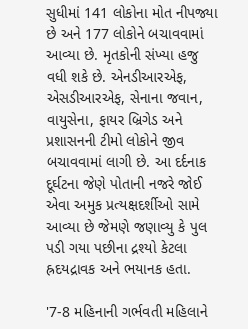સુધીમાં 141 લોકોના મોત નીપજ્યા છે અને 177 લોકોને બચાવવામાં આવ્યા છે. મૃતકોની સંખ્યા હજુ વધી શકે છે. એનડીઆરએફ, એસડીઆરએફ, સેનાના જવાન, વાયુસેના, ફાયર બ્રિગેડ અને પ્રશાસનની ટીમો લોકોને જીવ બચાવવામાં લાગી છે. આ દર્દનાક દૂર્ઘટના જેણે પોતાની નજરે જોઈ એવા અમુક પ્રત્યક્ષદર્શીઓ સામે આવ્યા છે જેમણે જણાવ્યુ કે પુલ પડી ગયા પછીના દ્રશ્યો કેટલા હ્રદયદ્રાવક અને ભયાનક હતા.

'7-8 મહિનાની ગર્ભવતી મહિલાને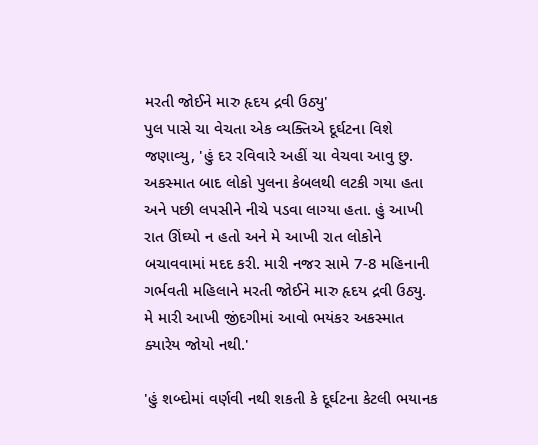મરતી જોઈને મારુ હૃદય દ્રવી ઉઠ્યુ'
પુલ પાસે ચા વેચતા એક વ્યક્તિએ દૂર્ઘટના વિશે જણાવ્યુ, 'હું દર રવિવારે અહીં ચા વેચવા આવુ છુ. અકસ્માત બાદ લોકો પુલના કેબલથી લટકી ગયા હતા અને પછી લપસીને નીચે પડવા લાગ્યા હતા. હું આખી રાત ઊંઘ્યો ન હતો અને મે આખી રાત લોકોને બચાવવામાં મદદ કરી. મારી નજર સામે 7-8 મહિનાની ગર્ભવતી મહિલાને મરતી જોઈને મારુ હૃદય દ્રવી ઉઠ્યુ. મે મારી આખી જીંદગીમાં આવો ભયંકર અકસ્માત ક્યારેય જોયો નથી.'

'હું શબ્દોમાં વર્ણવી નથી શકતી કે દૂર્ઘટના કેટલી ભયાનક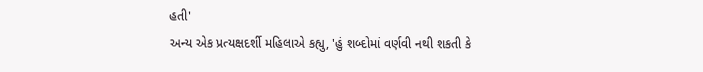હતી'
અન્ય એક પ્રત્યક્ષદર્શી મહિલાએ કહ્યુ, 'હું શબ્દોમાં વર્ણવી નથી શકતી કે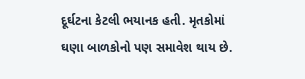દૂર્ઘટના કેટલી ભયાનક હતી. મૃતકોમાં ઘણા બાળકોનો પણ સમાવેશ થાય છે.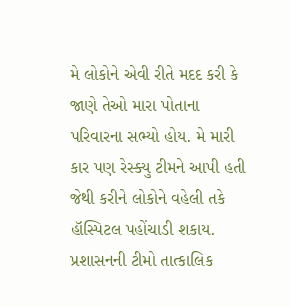મે લોકોને એવી રીતે મદદ કરી કે જાણે તેઓ મારા પોતાના પરિવારના સભ્યો હોય. મે મારી કાર પણ રેસ્ક્યુ ટીમને આપી હતી જેથી કરીને લોકોને વહેલી તકે હૉસ્પિટલ પહોંચાડી શકાય. પ્રશાસનની ટીમો તાત્કાલિક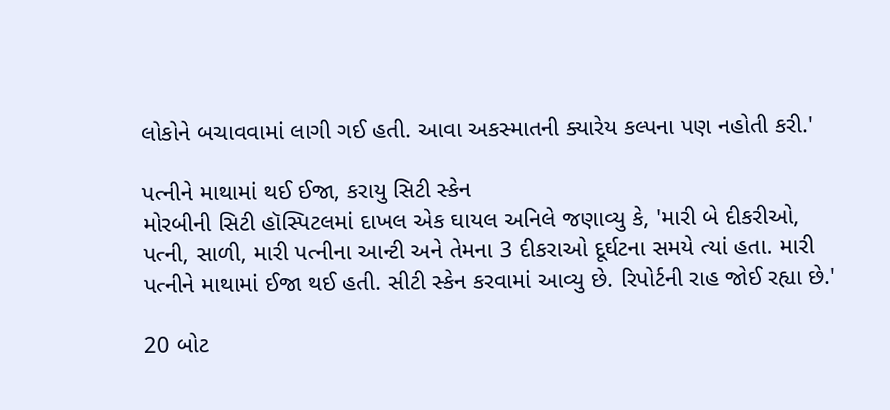લોકોને બચાવવામાં લાગી ગઈ હતી. આવા અકસ્માતની ક્યારેય કલ્પના પણ નહોતી કરી.'

પત્નીને માથામાં થઈ ઈજા, કરાયુ સિટી સ્કેન
મોરબીની સિટી હૉસ્પિટલમાં દાખલ એક ઘાયલ અનિલે જણાવ્યુ કે, 'મારી બે દીકરીઓ, પત્ની, સાળી, મારી પત્નીના આન્ટી અને તેમના 3 દીકરાઓ દૂર્ઘટના સમયે ત્યાં હતા. મારી પત્નીને માથામાં ઈજા થઈ હતી. સીટી સ્કેન કરવામાં આવ્યુ છે. રિપોર્ટની રાહ જોઈ રહ્યા છે.'

20 બોટ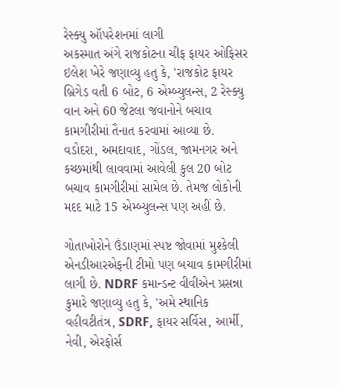રેસ્ક્યુ ઑપરેશનમાં લાગી
અકસ્માત અંગે રાજકોટના ચીફ ફાયર ઓફિસર ઇલેશ ખેરે જણાવ્યુ હતુ કે, 'રાજકોટ ફાયર બ્રિગેડ વતી 6 બોટ, 6 એમ્બ્યુલન્સ, 2 રેસ્ક્યુ વાન અને 60 જેટલા જવાનોને બચાવ કામગીરીમાં તૈનાત કરવામાં આવ્યા છે. વડોદરા, અમદાવાદ, ગોંડલ, જામનગર અને કચ્છમાંથી લાવવામાં આવેલી કુલ 20 બોટ બચાવ કામગીરીમાં સામેલ છે. તેમજ લોકોની મદદ માટે 15 એમ્બ્યુલન્સ પણ અહીં છે.

ગોતાખોરોને ઉંડાણમાં સ્પષ્ટ જોવામાં મુશ્કેલી
એનડીઆરએફની ટીમો પણ બચાવ કામગીરીમાં લાગી છે. NDRF કમાન્ડન્ટ વીવીએન પ્રસન્ના કુમારે જણાવ્યુ હતુ કે, 'અમે સ્થાનિક વહીવટીતંત્ર, SDRF, ફાયર સર્વિસ, આર્મી, નેવી, એરફોર્સ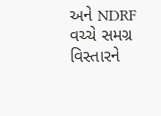અને NDRF વચ્ચે સમગ્ર વિસ્તારને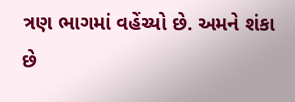ત્રણ ભાગમાં વહેંચ્યો છે. અમને શંકા છે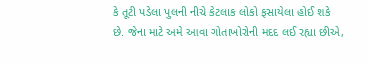કે તૂટી પડેલા પુલની નીચે કેટલાક લોકો ફસાયેલા હોઈ શકે છે. જેના માટે અમે આવા ગોતાખોરોની મદદ લઈ રહ્યા છીએ,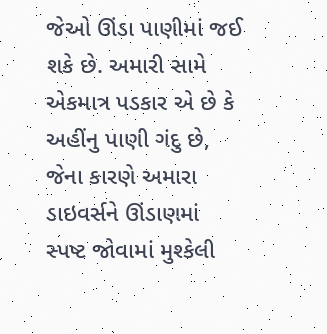જેઓ ઊંડા પાણીમાં જઈ શકે છે. અમારી સામે એકમાત્ર પડકાર એ છે કે અહીંનુ પાણી ગંદુ છે, જેના કારણે અમારા ડાઇવર્સને ઊંડાણમાં સ્પષ્ટ જોવામાં મુશ્કેલી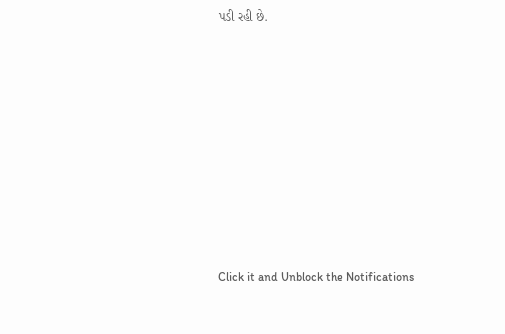પડી રહી છે.












Click it and Unblock the Notifications